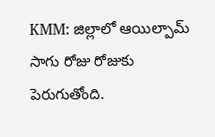KMM: జిల్లాలో ఆయిల్పామ్ సాగు రోజు రోజుకు పెరుగుతోంది.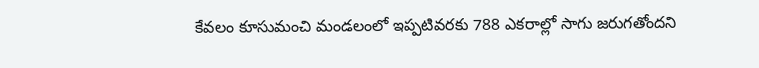కేవలం కూసుమంచి మండలంలో ఇప్పటివరకు 788 ఎకరాల్లో సాగు జరుగతోందని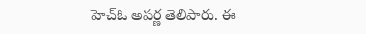హెచ్ఓ అపర్ణ తెలిపారు. ఈ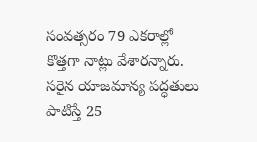సంవత్సరం 79 ఎకరాల్లో కొత్తగా నాట్లు వేశారన్నారు. సరైన యాజమాన్య పద్ధతులు పాటిస్తే 25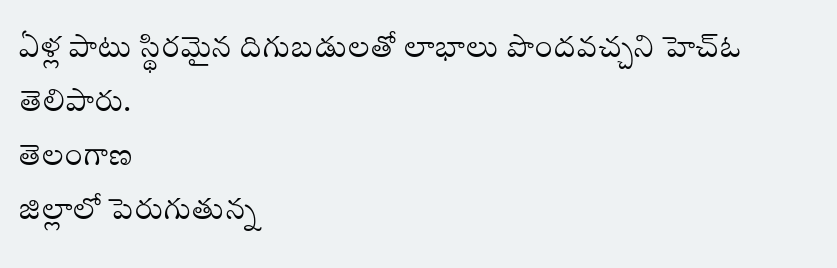ఏళ్ల పాటు స్థిరమైన దిగుబడులతో లాభాలు పొందవచ్చని హెచ్ఓ తెలిపారు.
తెలంగాణ
జిల్లాలో పెరుగుతున్న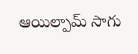ఆయిల్పామ్ సాగు